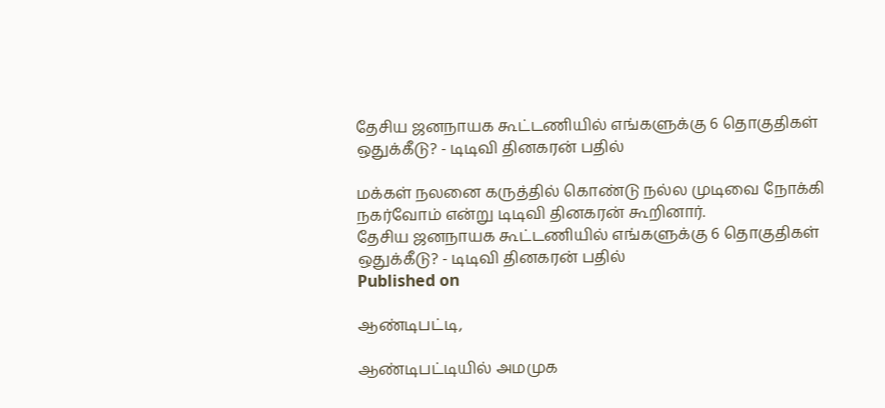தேசிய ஜனநாயக கூட்டணியில் எங்களுக்கு 6 தொகுதிகள் ஒதுக்கீடு? - டிடிவி தினகரன் பதில்

மக்கள் நலனை கருத்தில் கொண்டு நல்ல முடிவை நோக்கி நகர்வோம் என்று டிடிவி தினகரன் கூறினார்.
தேசிய ஜனநாயக கூட்டணியில் எங்களுக்கு 6 தொகுதிகள் ஒதுக்கீடு? - டிடிவி தினகரன் பதில்
Published on

ஆண்டிபட்டி,

ஆண்டிபட்டியில் அமமுக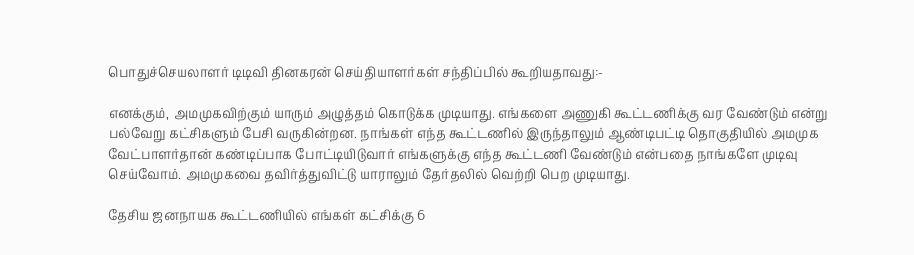பொதுச்செயலாளர் டிடிவி தினகரன் செய்தியாளர்கள் சந்திப்பில் கூறியதாவது:-

எனக்கும், அமமுகவிற்கும் யாரும் அழுத்தம் கொடுக்க முடியாது. எங்களை அணுகி கூட்டணிக்கு வர வேண்டும் என்று பல்வேறு கட்சிகளும் பேசி வருகின்றன. நாங்கள் எந்த கூட்டணில் இருந்தாலும் ஆண்டிபட்டி தொகுதியில் அமமுக வேட்பாளர்தான் கண்டிப்பாக போட்டியிடுவார் எங்களுக்கு எந்த கூட்டணி வேண்டும் என்பதை நாங்களே முடிவு செய்வோம். அமமுகவை தவிர்த்துவிட்டு யாராலும் தேர்தலில் வெற்றி பெற முடியாது.

தேசிய ஜனநாயக கூட்டணியில் எங்கள் கட்சிக்கு 6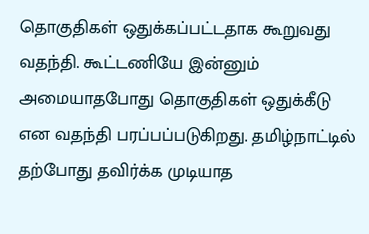தொகுதிகள் ஒதுக்கப்பட்டதாக கூறுவது வதந்தி. கூட்டணியே இன்னும் அமையாதபோது தொகுதிகள் ஒதுக்கீடு என வதந்தி பரப்பப்படுகிறது. தமிழ்நாட்டில் தற்போது தவிர்க்க முடியாத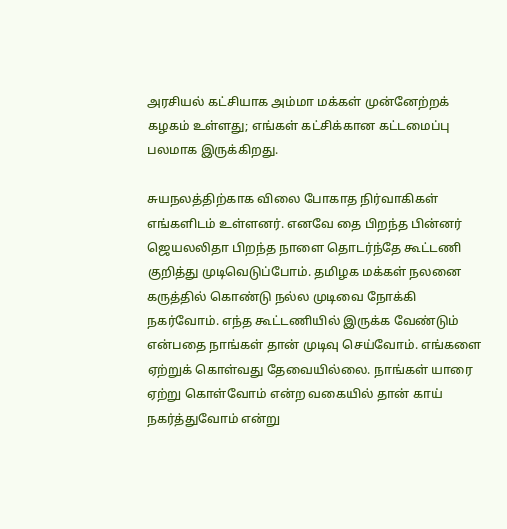அரசியல் கட்சியாக அம்மா மக்கள் முன்னேற்றக் கழகம் உள்ளது; எங்கள் கட்சிக்கான கட்டமைப்பு பலமாக இருக்கிறது.

சுயநலத்திற்காக விலை போகாத நிர்வாகிகள் எங்களிடம் உள்ளனர். எனவே தை பிறந்த பின்னர் ஜெயலலிதா பிறந்த நாளை தொடர்ந்தே கூட்டணி குறித்து முடிவெடுப்போம். தமிழக மக்கள் நலனை கருத்தில் கொண்டு நல்ல முடிவை நோக்கி நகர்வோம். எந்த கூட்டணியில் இருக்க வேண்டும் என்பதை நாங்கள் தான் முடிவு செய்வோம். எங்களை ஏற்றுக் கொள்வது தேவையில்லை. நாங்கள் யாரை ஏற்று கொள்வோம் என்ற வகையில் தான் காய் நகர்த்துவோம் என்று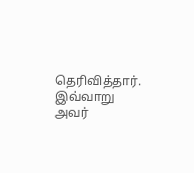தெரிவித்தார். இவ்வாறு அவர்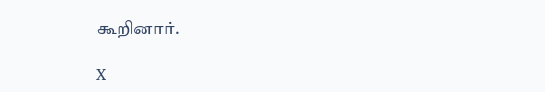கூறினார்.

X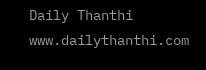Daily Thanthi
www.dailythanthi.com